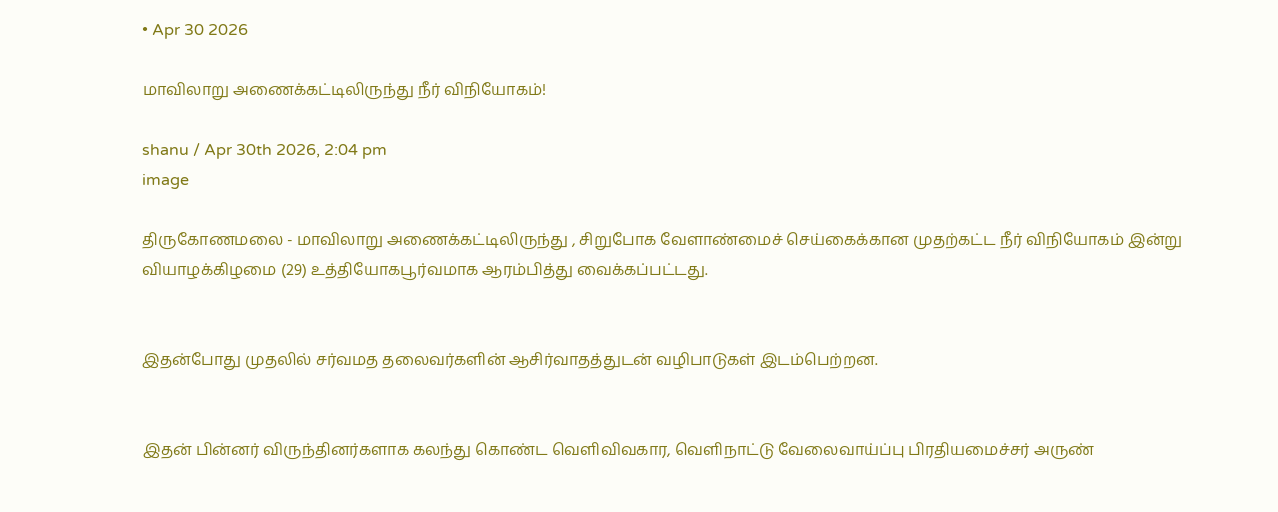• Apr 30 2026

மாவிலாறு அணைக்கட்டிலிருந்து நீர் விநியோகம்!

shanu / Apr 30th 2026, 2:04 pm
image

திருகோணமலை - மாவிலாறு அணைக்கட்டிலிருந்து , சிறுபோக வேளாண்மைச் செய்கைக்கான முதற்கட்ட நீர் விநியோகம் இன்று வியாழக்கிழமை (29) உத்தியோகபூர்வமாக ஆரம்பித்து வைக்கப்பட்டது.


இதன்போது முதலில் சர்வமத தலைவர்களின் ஆசிர்வாதத்துடன் வழிபாடுகள் இடம்பெற்றன.


இதன் பின்னர் விருந்தினர்களாக கலந்து கொண்ட வெளிவிவகார, வெளிநாட்டு வேலைவாய்ப்பு பிரதியமைச்சர் அருண்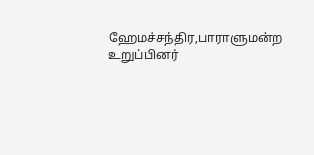ஹேமச்சந்திர,பாராளுமன்ற உறுப்பினர்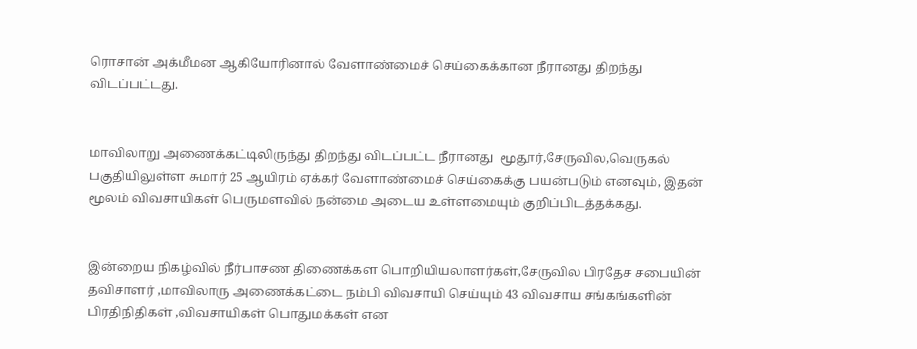ரொசான் அக்மீமன ஆகியோரினால் வேளாண்மைச் செய்கைக்கான நீரானது திறந்து விடப்பட்டது.


மாவிலாறு அணைக்கட்டிலிருந்து திறந்து விடப்பட்ட நீரானது  மூதூர்,சேருவில,வெருகல் பகுதியிலுள்ள சுமார் 25 ஆயிரம் ஏக்கர் வேளாண்மைச் செய்கைக்கு பயன்படும் எனவும், இதன் மூலம் விவசாயிகள் பெருமளவில் நன்மை அடைய உள்ளமையும் குறிப்பிடத்தக்கது.


இன்றைய நிகழ்வில் நீர்பாசண திணைக்கள பொறியியலாளர்கள்,சேருவில பிரதேச சபையின் தவிசாளர் ,மாவிலாரு அணைக்கட்டை நம்பி விவசாயி செய்யும் 43 விவசாய சங்கங்களின் பிரதிநிதிகள் ,விவசாயிகள் பொதுமக்கள் என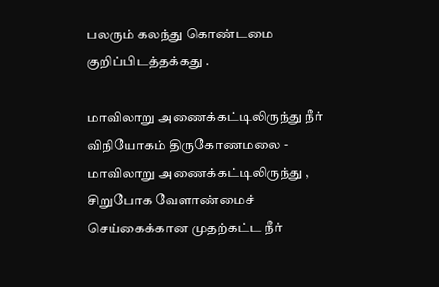பலரும் கலந்து கொண்டமை குறிப்பிடத்தக்கது .

மாவிலாறு அணைக்கட்டிலிருந்து நீர் விநியோகம் திருகோணமலை - மாவிலாறு அணைக்கட்டிலிருந்து , சிறுபோக வேளாண்மைச் செய்கைக்கான முதற்கட்ட நீர்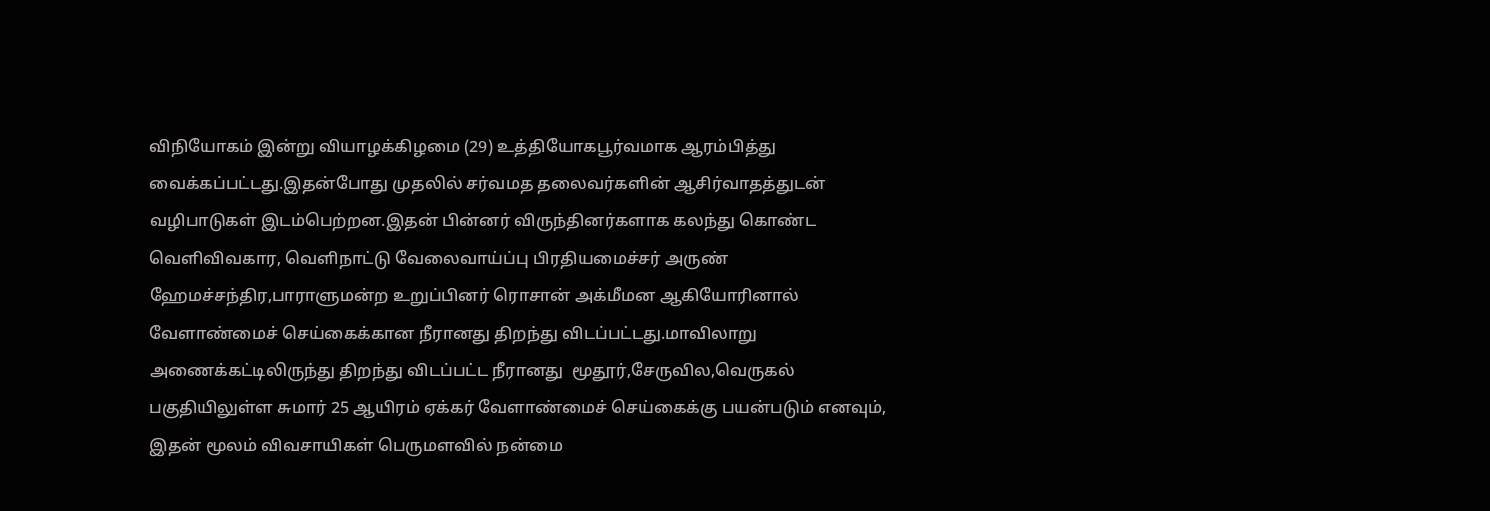விநியோகம் இன்று வியாழக்கிழமை (29) உத்தியோகபூர்வமாக ஆரம்பித்து வைக்கப்பட்டது.இதன்போது முதலில் சர்வமத தலைவர்களின் ஆசிர்வாதத்துடன் வழிபாடுகள் இடம்பெற்றன.இதன் பின்னர் விருந்தினர்களாக கலந்து கொண்ட வெளிவிவகார, வெளிநாட்டு வேலைவாய்ப்பு பிரதியமைச்சர் அருண் ஹேமச்சந்திர,பாராளுமன்ற உறுப்பினர் ரொசான் அக்மீமன ஆகியோரினால் வேளாண்மைச் செய்கைக்கான நீரானது திறந்து விடப்பட்டது.மாவிலாறு அணைக்கட்டிலிருந்து திறந்து விடப்பட்ட நீரானது  மூதூர்,சேருவில,வெருகல் பகுதியிலுள்ள சுமார் 25 ஆயிரம் ஏக்கர் வேளாண்மைச் செய்கைக்கு பயன்படும் எனவும், இதன் மூலம் விவசாயிகள் பெருமளவில் நன்மை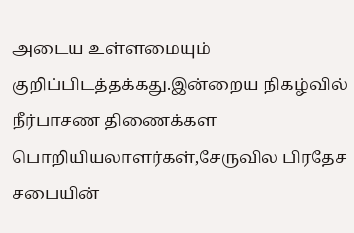அடைய உள்ளமையும் குறிப்பிடத்தக்கது.இன்றைய நிகழ்வில் நீர்பாசண திணைக்கள பொறியியலாளர்கள்,சேருவில பிரதேச சபையின்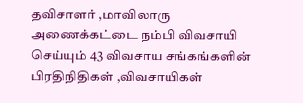தவிசாளர் ,மாவிலாரு அணைக்கட்டை நம்பி விவசாயி செய்யும் 43 விவசாய சங்கங்களின் பிரதிநிதிகள் ,விவசாயிகள்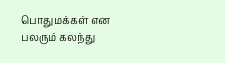பொதுமக்கள் என பலரும் கலந்து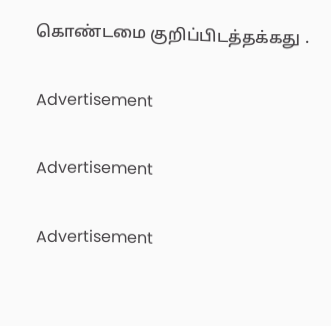கொண்டமை குறிப்பிடத்தக்கது .

Advertisement

Advertisement

Advertisement